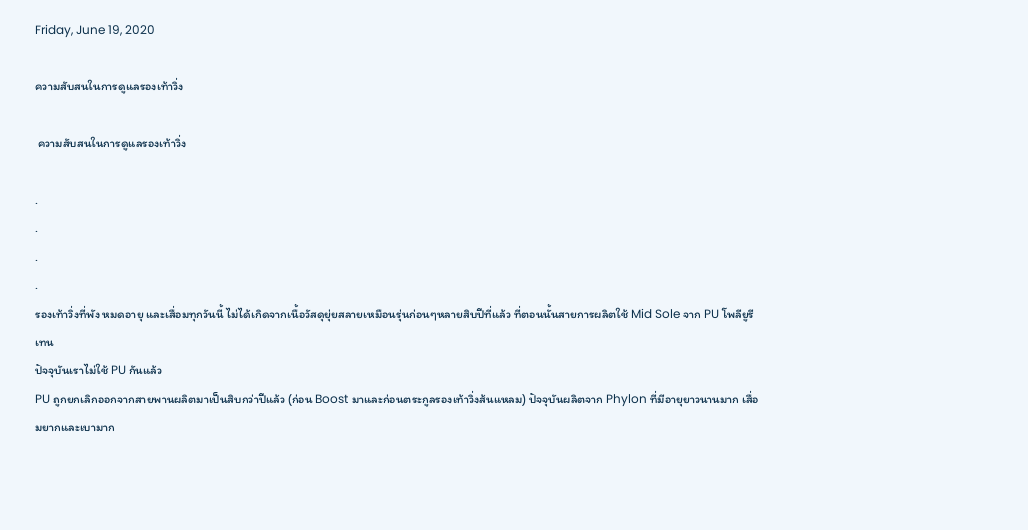Friday, June 19, 2020

ความสับสนในการดูแลรองเท้าวิ่ง

 ความสับสนในการดูแลรองเท้าวิ่ง

.
.
.
.
รองเท้าวิ่งที่พัง หมดอายุ และเสื่อมทุกวันนี้ ไม่ได้เกิดจากเนื้อวัสดุยุ่ยสลายเหมือนรุ่นก่อนๆหลายสิบปีที่แล้ว ที่ตอนนั้นสายการผลิตใช้ Mid Sole จาก PU โพลียูรีเทน
ปัจจุบันเราไม่ใช้ PU กันแล้ว
PU ถูกยกเลิกออกจากสายพานผลิตมาเป็นสิบกว่าปีแล้ว (ก่อน Boost มาและก่อนตระกูลรองเท้าวิ่งส้นแหลม) ปัจจุบันผลิตจาก Phylon ที่มีอายุยาวนานมาก เสื่อมยากและเบามาก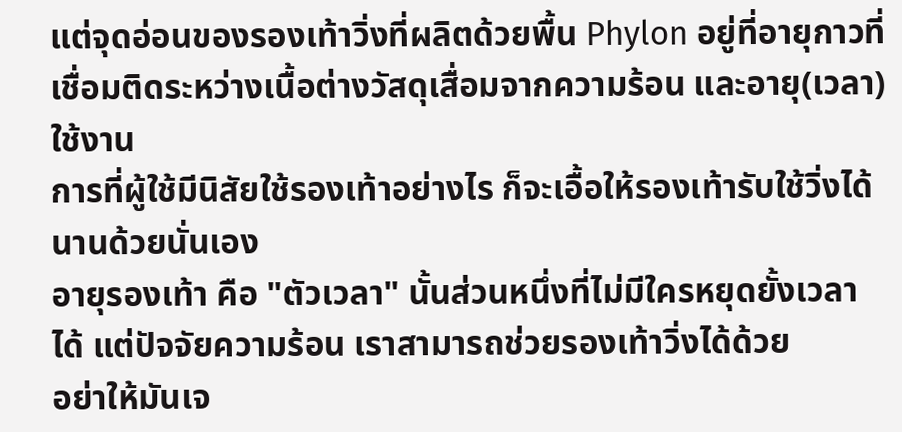แต่จุดอ่อนของรองเท้าวิ่งที่ผลิตด้วยพื้น Phylon อยู่ที่อายุกาวที่เชื่อมติดระหว่างเนื้อต่างวัสดุเสื่อมจากความร้อน และอายุ(เวลา)ใช้งาน
การที่ผู้ใช้มีนิสัยใช้รองเท้าอย่างไร ก็จะเอื้อให้รองเท้ารับใช้วิ่งได้นานด้วยนั่นเอง
อายุรองเท้า คือ "ตัวเวลา" นั้นส่วนหนึ่งที่ไม่มีใครหยุดยั้งเวลาได้ แต่ปัจจัยความร้อน เราสามารถช่วยรองเท้าวิ่งได้ด้วย
อย่าให้มันเจ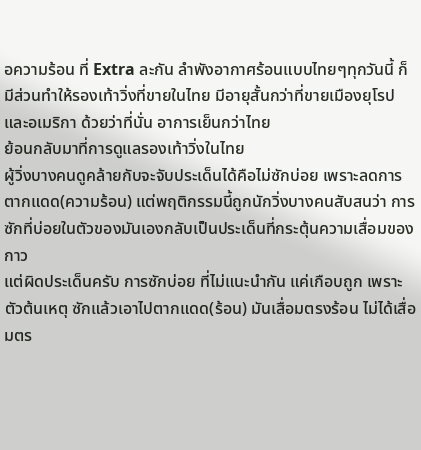อความร้อน ที่ Extra ละกัน ลำพังอากาศร้อนแบบไทยๆทุกวันนี้ ก็มีส่วนทำให้รองเท้าวิ่งที่ขายในไทย มีอายุสั้นกว่าที่ขายเมืองยุโรปและอเมริกา ด้วยว่าที่นั่น อาการเย็นกว่าไทย
ย้อนกลับมาที่การดูแลรองเท้าวิ่งในไทย
ผู้วิ่งบางคนดูคล้ายกับจะจับประเด็นได้คือไม่ซักบ่อย เพราะลดการตากแดด(ความร้อน) แต่พฤติกรรมนี้ถูกนักวิ่งบางคนสับสนว่า การซักที่บ่อยในตัวของมันเองกลับเป็นประเด็นที่กระตุ้นความเสื่อมของกาว
แต่ผิดประเด็นครับ การซักบ่อย ที่ไม่แนะนำกัน แค่เกือบถูก เพราะตัวต้นเหตุ ซักแล้วเอาไปตากแดด(ร้อน) มันเสื่อมตรงร้อน ไม่ได้เสื่อมตร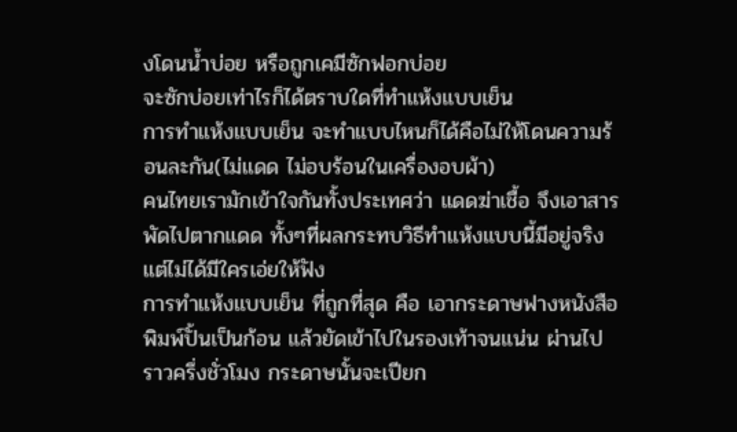งโดนน้ำบ่อย หรือถูกเคมีซักฟอกบ่อย
จะซักบ่อยเท่าไรก็ได้ตราบใดที่ทำแห้งแบบเย็น
การทำแห้งแบบเย็น จะทำแบบไหนก็ได้คือไม่ให้โดนความร้อนละกัน(ไม่แดด ไม่อบร้อนในเครื่องอบผ้า)
คนไทยเรามักเข้าใจกันทั้งประเทศว่า แดดฆ่าเชื้อ จึงเอาสารพัดไปตากแดด ทั้งๆที่ผลกระทบวิธีทำแห้งแบบนี้มีอยู่จริง แต่ไม่ได้มีใครเอ่ยให้ฟัง
การทำแห้งแบบเย็น ที่ถูกที่สุด คือ เอากระดาษฟางหนังสือพิมพ์ปั้นเป็นก้อน แล้วยัดเข้าไปในรองเท้าจนแน่น ผ่านไปราวครึ่งชั่วโมง กระดาษนั้นจะเปียก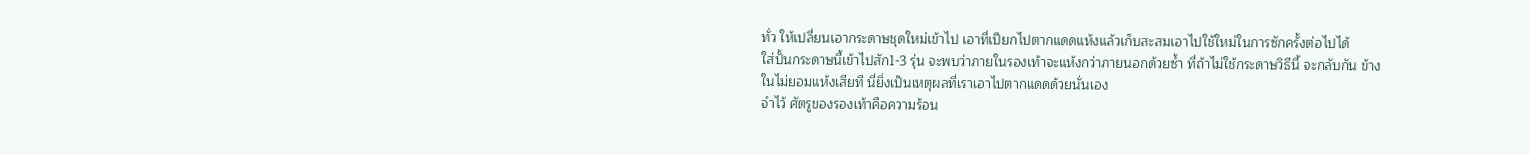ทั่ว ให้เปลี่ยนเอากระดาษชุดใหม่เข้าไป เอาที่เปียกไปตากแดดแห้งแล้วเก็บสะสมเอาไปใช้ใหม่ในการซักครั้งต่อไปได้
ใส่ปั้นกระดาษนี้เข้าไปสัก1-3 รุ่น จะพบว่าภายในรองเท้าจะแห้งกว่าภายนอกด้วยซ้ำ ที่ถ้าไม่ใช้กระดาษวิธีนี้ จะกลับกัน ข้างในไม่ยอมแห้งเสียที นี่ยิ่งเป็นเหตุผลที่เราเอาไปตากแดดด้วยนั่นเอง
จำไว้ ศัตรูของรองเท้าคือความร้อน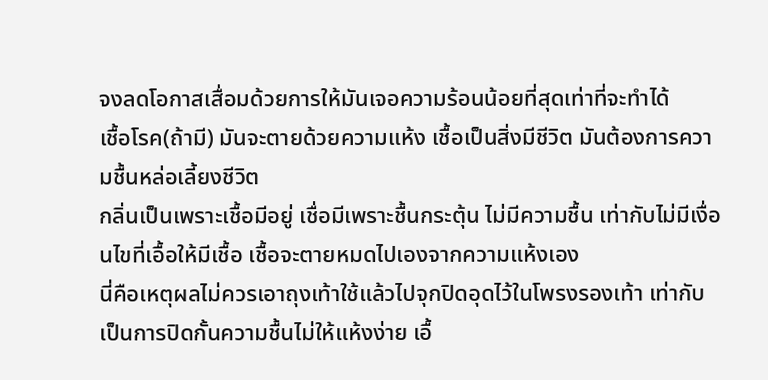จงลดโอกาสเสื่อมด้วยการให้มันเจอความร้อนน้อยที่สุดเท่าที่จะทำได้
เชื้อโรค(ถ้ามี) มันจะตายด้วยความแห้ง เชื้อเป็นสิ่งมีชีวิต มันต้องการความชื้นหล่อเลี้ยงชีวิต
กลิ่นเป็นเพราะเชื้อมีอยู่ เชื่อมีเพราะชื้นกระตุ้น ไม่มีความชื้น เท่ากับไม่มีเงื่อนไขที่เอื้อให้มีเชื้อ เชื้อจะตายหมดไปเองจากความแห้งเอง
นี่คือเหตุผลไม่ควรเอาถุงเท้าใช้แล้วไปจุกปิดอุดไว้ในโพรงรองเท้า เท่ากับเป็นการปิดกั้นความชื้นไม่ให้แห้งง่าย เอื้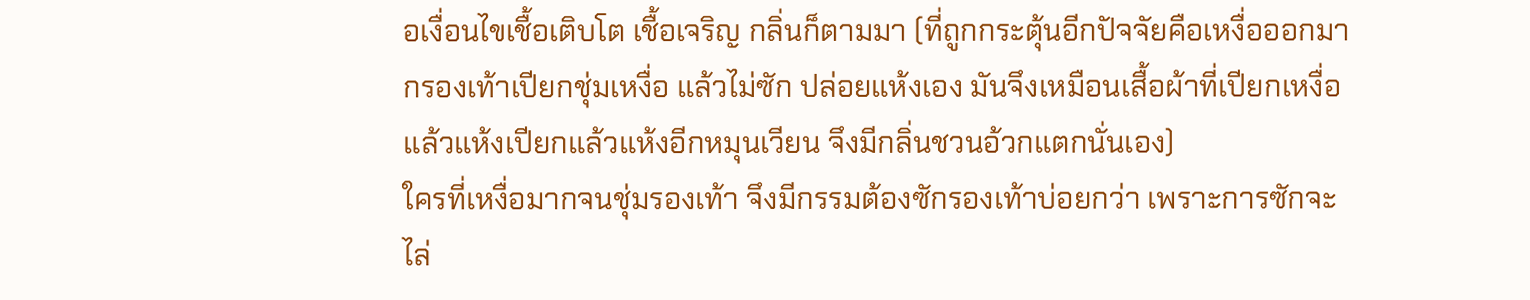อเงื่อนไขเชื้อเติบโต เชื้อเจริญ กลิ่นก็ตามมา (ที่ถูกกระตุ้นอีกปัจจัยคือเหงื่อออกมากรองเท้าเปียกชุ่มเหงื่อ แล้วไม่ซัก ปล่อยแห้งเอง มันจึงเหมือนเสื้อผ้าที่เปียกเหงื่อแล้วแห้งเปียกแล้วแห้งอีกหมุนเวียน จึงมีกลิ่นชวนอ้วกแตกนั่นเอง)
ใครที่เหงื่อมากจนชุ่มรองเท้า จึงมีกรรมต้องซักรองเท้าบ่อยกว่า เพราะการซักจะไล่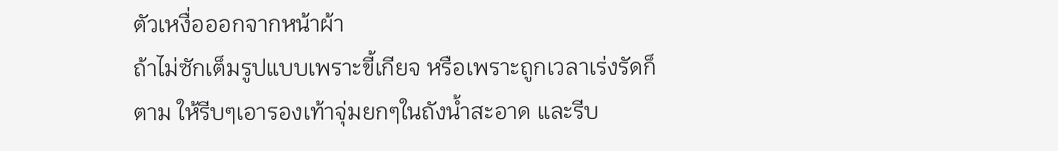ตัวเหงื่อออกจากหน้าผ้า
ถ้าไม่ซักเต็มรูปแบบเพราะขี้เกียจ หรือเพราะถูกเวลาเร่งรัดก็ตาม ให้รีบๆเอารองเท้าจุ่มยกๆในถังน้ำสะอาด และรีบ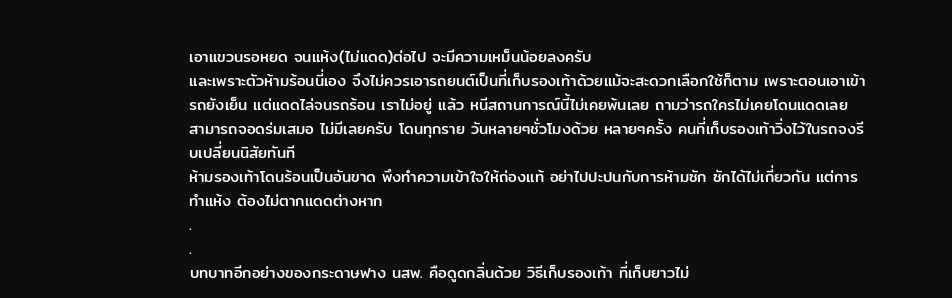เอาแขวนรอหยด จนแห้ง(ไม่แดด)ต่อไป จะมีความเหม็นน้อยลงครับ
และเพราะตัวห้ามร้อนนี่เอง จึงไม่ควรเอารถยนต์เป็นที่เก็บรองเท้าด้วยแม้จะสะดวกเลือกใช้ก็ตาม เพราะตอนเอาเข้ารถยังเย็น แต่แดดไล่จนรถร้อน เราไม่อยู่ แล้ว หนีสถานการณ์นี้ไม่เคยพ้นเลย ถามว่ารถใครไม่เคยโดนแดดเลย สามารถจอดร่มเสมอ ไม่มีเลยครับ โดนทุกราย วันหลายๆชั่วโมงด้วย หลายๆครั้ง คนที่เก็บรองเท้าวิ่งไว้ในรถจงรีบเปลี่ยนนิสัยทันที
ห้ามรองเท้าโดนร้อนเป็นอันขาด พึงทำความเข้าใจให้ถ่องแท้ อย่าไปปะปนกับการห้ามซัก ซักได้ไม่เกี่ยวกัน แต่การทำแห้ง ต้องไม่ตากแดดต่างหาก
.
.
บทบาทอีกอย่างของกระดาษฟาง นสพ. คือดูดกลิ่นด้วย วิธีเก็บรองเท้า ที่เก็บยาวไม่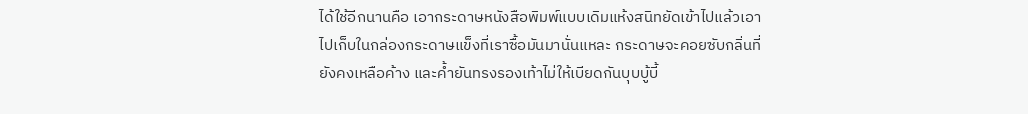ได้ใช้อีกนานคือ เอากระดาษหนังสือพิมพ์แบบเดิมแห้งสนิทยัดเข้าไปแล้วเอาไปเก็บในกล่องกระดาษแข็งที่เราซื้อมันมานั่นแหละ กระดาษจะคอยซับกลิ่นที่ยังคงเหลือค้าง และค้ำยันทรงรองเท้าไม่ให้เบียดกันบุบบู้บี้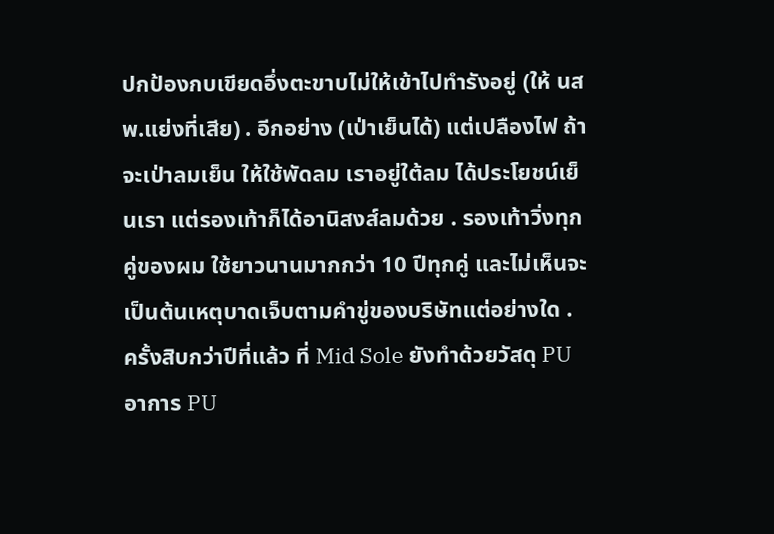ปกป้องกบเขียดอึ่งตะขาบไม่ให้เข้าไปทำรังอยู่ (ให้ นสพ.แย่งที่เสีย) . อีกอย่าง (เป่าเย็นได้) แต่เปลืองไฟ ถ้าจะเป่าลมเย็น ให้ใช้พัดลม เราอยู่ใต้ลม ได้ประโยชน์เย็นเรา แต่รองเท้าก็ได้อานิสงส์ลมด้วย . รองเท้าวิ่งทุกคู่ของผม ใช้ยาวนานมากกว่า 10 ปีทุกคู่ และไม่เห็นจะเป็นต้นเหตุบาดเจ็บตามคำขู่ของบริษัทแต่อย่างใด . ครั้งสิบกว่าปีที่แล้ว ที่ Mid Sole ยังทำด้วยวัสดุ PU อาการ PU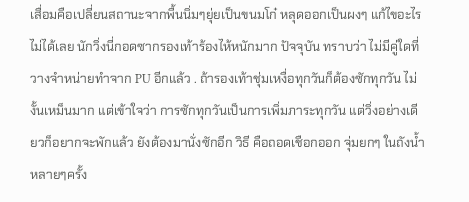เสื่อมคือเปลี่ยนสถานะจากพื้นนิ่มๆยุ่ยเป็นขนมโก๋ หลุดออกเป็นผงๆ แก้ไขอะไรไม่ได้เลย นักวิ่งนี่กอดซากรองเท้าร้องไห้หนักมาก ปัจจุบัน ทราบว่า ไม่มีคู่ใดที่วางจำหน่ายทำจาก PU อีกแล้ว . ถ้ารองเท้าชุ่มเหงื่อทุกวันก็ต้องซักทุกวัน ไม่งั้นเหม็นมาก แต่เข้าใจว่า การซักทุกวันเป็นการเพิ่มภาระทุกวัน แต่วิ่งอย่างเดียวก็อยากจะพักแล้ว ยังต้องมานั่งซักอีก วิธี คือถอดเชือกออก จุ่มยกๆ ในถังน้ำหลายๆครั้ง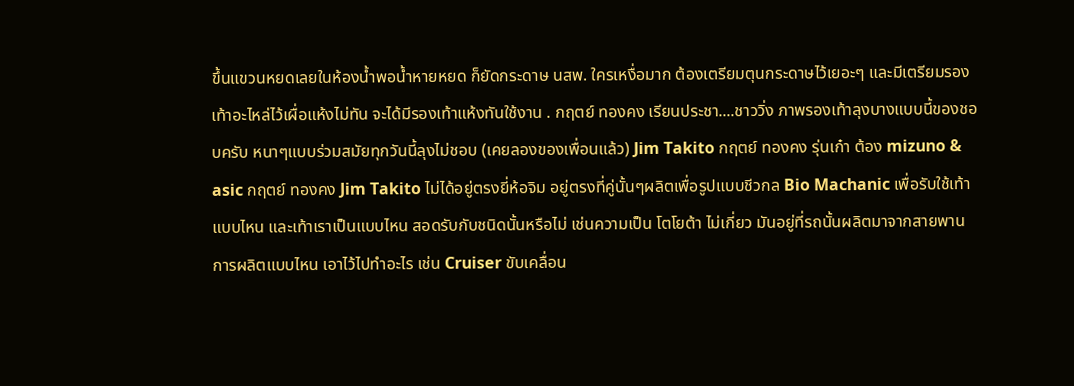ขึ้นแขวนหยดเลยในห้องน้ำพอน้ำหายหยด ก็ยัดกระดาษ นสพ. ใครเหงื่อมาก ต้องเตรียมตุนกระดาษไว้เยอะๆ และมีเตรียมรองเท้าอะไหล่ไว้เผื่อแห้งไม่ทัน จะได้มีรองเท้าแห้งทันใช้งาน . กฤตย์ ทองคง เรียนประชา....ชาววิ่ง ภาพรองเท้าลุงบางแบบนี้ของชอบครับ หนาๆแบบร่วมสมัยทุกวันนี้ลุงไม่ชอบ (เคยลองของเพื่อนแล้ว) Jim Takito กฤตย์ ทองคง รุ่นเก๋า ต้อง mizuno & asic กฤตย์ ทองคง Jim Takito ไม่ได้อยู่ตรงยี่ห้อจิม อยู่ตรงที่คู่นั้นๆผลิตเพื่อรูปแบบชีวกล Bio Machanic เพื่อรับใช้เท้าแบบไหน และเท้าเราเป็นแบบไหน สอดรับกับชนิดนั้นหรือไม่ เช่นความเป็น โตโยต้า ไม่เกี่ยว มันอยู่ที่รถนั้นผลิตมาจากสายพานการผลิตแบบไหน เอาไว้ไปทำอะไร เช่น Cruiser ขับเคลื่อน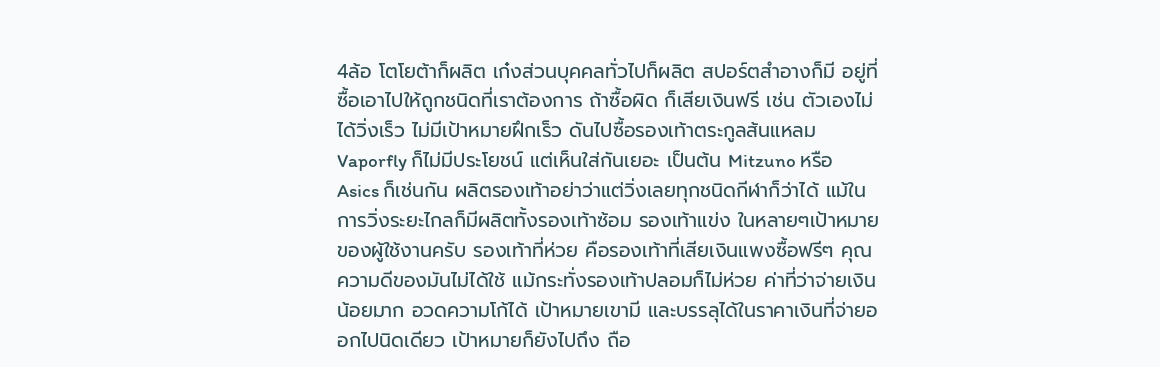4ล้อ โตโยต้าก็ผลิต เก๋งส่วนบุคคลทั่วไปก็ผลิต สปอร์ตสำอางก็มี อยู่ที่ซื้อเอาไปให้ถูกชนิดที่เราต้องการ ถ้าซื้อผิด ก็เสียเงินฟรี เช่น ตัวเองไม่ได้วิ่งเร็ว ไม่มีเป้าหมายฝึกเร็ว ดันไปซื้อรองเท้าตระกูลส้นแหลม Vaporfly ก็ไม่มีประโยชน์ แต่เห็นใส่กันเยอะ เป็นต้น Mitzuno หรือ Asics ก็เช่นกัน ผลิตรองเท้าอย่าว่าแต่วิ่งเลยทุกชนิดกีฬาก็ว่าได้ แม้ในการวิ่งระยะไกลก็มีผลิตทั้งรองเท้าซ้อม รองเท้าแข่ง ในหลายๆเป้าหมายของผู้ใช้งานครับ รองเท้าที่ห่วย คือรองเท้าที่เสียเงินแพงซื้อฟรีๆ คุณความดีของมันไม่ได้ใช้ แม้กระทั่งรองเท้าปลอมก็ไม่ห่วย ค่าที่ว่าจ่ายเงินน้อยมาก อวดความโก้ได้ เป้าหมายเขามี และบรรลุได้ในราคาเงินที่จ่ายออกไปนิดเดียว เป้าหมายก็ยังไปถึง ถือ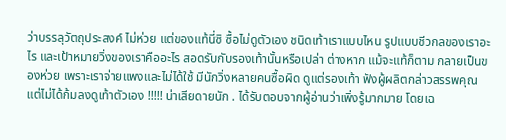ว่าบรรลุวัตถุประสงค์ ไม่ห่วย แต่ของแท้นี่ซิ ซื้อไม่ดูตัวเอง ชนิดเท้าเราแบบไหน รูปแบบชีวกลของเราอะไร และเป้าหมายวิ่งของเราคืออะไร สอดรับกับรองเท้านั้นหรือเปล่า ต่างหาก แม้จะแท้ก็ตาม กลายเป็นของห่วย เพราะเราจ่ายแพงและไม่ได้ใช้ มีนักวิ่งหลายคนซื้อผิด ดูแต่รองเท้า ฟังผู้ผลิตกล่าวสรรพคุณ แต่ไม่ได้ก้มลงดูเท้าตัวเอง !!!!! น่าเสียดายนัก . ได้รับตอบจากผู้อ่านว่าเพิ่งรู้มากมาย โดยเฉ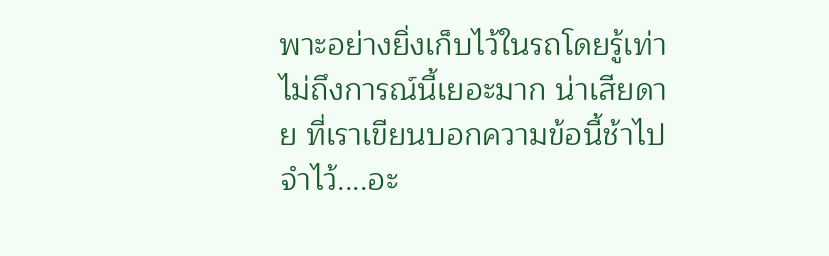พาะอย่างยิ่งเก็บไว้ในรถโดยรู้เท่าไม่ถึงการณ์นี้เยอะมาก น่าเสียดาย ที่เราเขียนบอกความข้อนี้ช้าไป จำไว้....อะ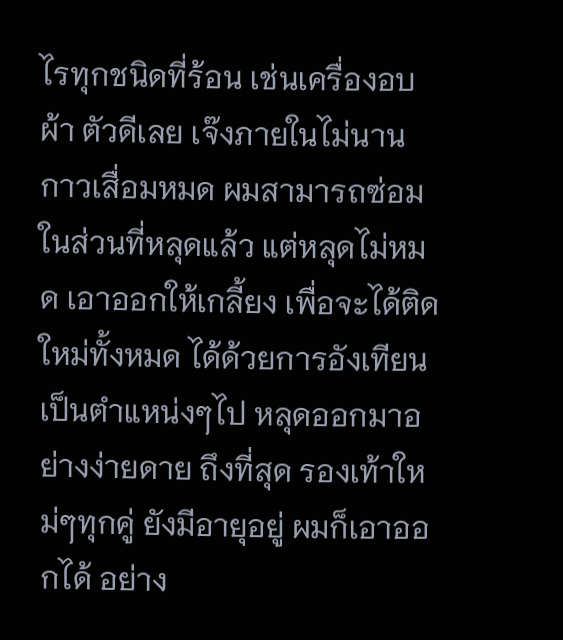ไรทุกชนิดที่ร้อน เช่นเครื่องอบผ้า ตัวดีเลย เจ๊งภายในไม่นาน กาวเสื่อมหมด ผมสามารถซ่อมในส่วนที่หลุดแล้ว แต่หลุดไม่หมด เอาออกให้เกลี้ยง เพื่อจะได้ติดใหม่ทั้งหมด ได้ด้วยการอังเทียนเป็นตำแหน่งๆไป หลุดออกมาอย่างง่ายดาย ถึงที่สุด รองเท้าใหม่ๆทุกคู่ ยังมีอายุอยู่ ผมก็เอาออกได้ อย่าง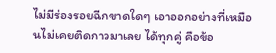ไม่มีร่องรอยฉีกขาดใดๆ เอาออกอย่างที่เหมือนไม่เคยติดกาวมาเลย ได้ทุกคู่ คือข้อ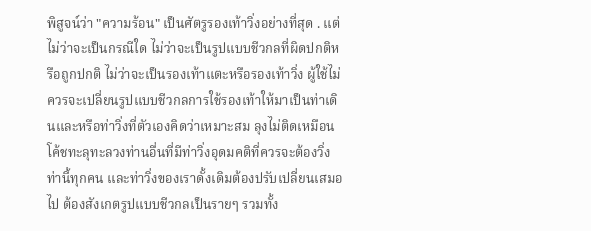พิสูจน์ว่า "ความร้อน" เป็นศัตรูรองเท้าวิ่งอย่างที่สุด . แต่ไม่ว่าจะเป็นกรณีใด ไม่ว่าจะเป็นรูปแบบชีวกลที่ผิดปกติหรือถูกปกติ ไม่ว่าจะเป็นรองเท้าแตะหรือรองเท้าวิ่ง ผู้ใช้ไม่ควรจะเปลี่ยนรูปแบบชีวกลการใช้รองเท้าให้มาเป็นท่าเดินและหรือท่าวิ่งที่ตัวเองคิดว่าเหมาะสม ลุงไม่ติดเหมือนโค้ชทะลุทะลวงท่านอื่นที่มีท่าวิ่งอุดมคติที่ควรจะต้องวิ่งท่านี้ทุกคน และท่าวิ่งของเราดั้งเดิมต้องปรับเปลี่ยนเสมอไป ต้องสังเกตรูปแบบชีวกลเป็นรายๆ รวมทั้ง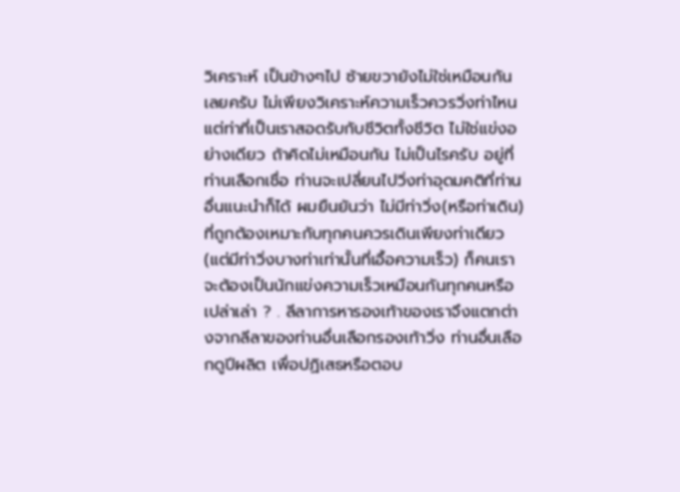วิเคราะห์ เป็นข้างๆไป ซ้ายขวายังไม่ใช่เหมือนกันเลยครับ ไม่เพียงวิเคราะห์ความเร็วควรวิ่งท่าไหน แต่ท่าที่เป็นเราสอดรับกับชีวิตทั้งชีวิต ไม่ใช่แข่งอย่างเดียว ถ้าคิดไม่เหมือนกัน ไม่เป็นไรครับ อยู่ที่ท่านเลือกเชื่อ ท่านจะเปลี่ยนไปวิ่งท่าอุดมคติที่ท่านอื่นแนะนำก็ได้ ผมยืนยันว่า ไม่มีท่าวิ่ง(หรือท่าเดิน)ที่ถูกต้องเหมาะกับทุกคนควรเดินเพียงท่าเดียว (แต่มีท่าวิ่งบางท่าเท่านั้นที่เอื้อความเร็ว) ก็คนเราจะต้องเป็นนักแข่งความเร็วเหมือนกันทุกคนหรือเปล่าเล่า ? . ลีลาการหารองเท้าของเราจึงแตกต่างจากลีลาของท่านอื่นเลือกรองเท้าวิ่ง ท่านอื่นเลือกดูปีผลิต เพื่อปฏิเสธหรือตอบ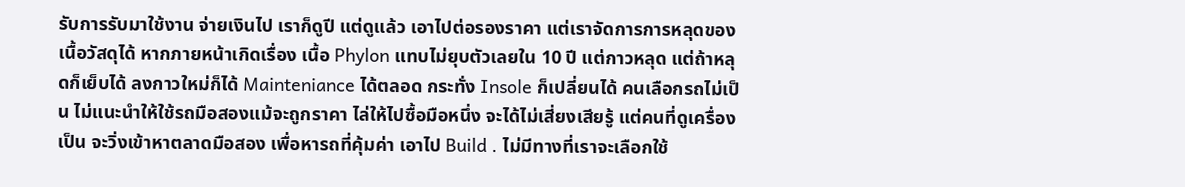รับการรับมาใช้งาน จ่ายเงินไป เราก็ดูปี แต่ดูแล้ว เอาไปต่อรองราคา แต่เราจัดการการหลุดของเนื้อวัสดุได้ หากภายหน้าเกิดเรื่อง เนื้อ Phylon แทบไม่ยุบตัวเลยใน 10 ปี แต่กาวหลุด แต่ถ้าหลุดก็เย็บได้ ลงกาวใหม่ก็ได้ Mainteniance ได้ตลอด กระทั่ง Insole ก็เปลี่ยนได้ คนเลือกรถไม่เป็น ไม่แนะนำให้ใช้รถมือสองแม้จะถูกราคา ไล่ให้ไปซื้อมือหนึ่ง จะได้ไม่เสี่ยงเสียรู้ แต่คนที่ดูเครื่องเป็น จะวิ่งเข้าหาตลาดมือสอง เพื่อหารถที่คุ้มค่า เอาไป Build . ไม่มีทางที่เราจะเลือกใช้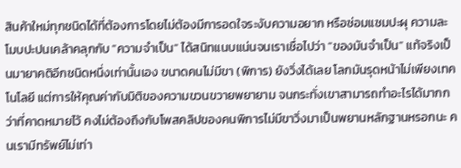สินค้าใหม่ทุกชนิดได้ที่ต้องการโดยไม่ต้องมีการอดใจระงับความอยาก หรือซ่อมแซมปะผุ ความละโมบปะปนเคล้าคลุกกับ "ความจำเป็น" ได้สนิทแนบแน่นจนเราเชื่อไปว่า "ของมันจำเป็น" แท้จริงเป็นมายาคติอีกชนิดหนึ่งเท่านั้นเอง ขนาดคนไม่มีขา (พิการ) ยังวิ่งได้เลย โลกมันรุดหน้าไม่เพียงเทคโนโลยี แต่การให้คุณค่ากับมิติของความขวนขวายพยายาม จนกระทั่งเขาสามารถทำอะไรได้มากกว่าที่คาดหมายไว้ คงไม่ต้องถึงกับโพสคลิปของคนพิการไม่มีขาวิ่งมาเป็นพยานหลักฐานหรอกนะ คนเรามีทรัพย์ไม่เท่า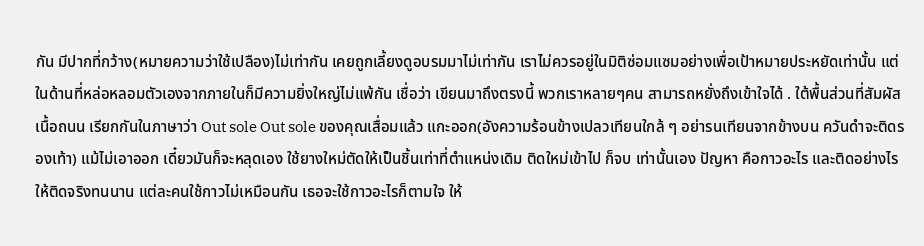กัน มีปากที่กว้าง(หมายความว่าใช้เปลือง)ไม่เท่ากัน เคยถูกเลี้ยงดูอบรมมาไม่เท่ากัน เราไม่ควรอยู่ในมิติซ่อมแซมอย่างเพื่อเป้าหมายประหยัดเท่านั้น แต่ในด้านที่หล่อหลอมตัวเองจากภายในก็มีความยิ่งใหญ่ไม่แพ้กัน เชื่อว่า เขียนมาถึงตรงนี้ พวกเราหลายๆคน สามารถหยั่งถึงเข้าใจได้ . ใต้พื้นส่วนที่สัมผัสเนื้อถนน เรียกกันในภาษาว่า Out sole Out sole ของคุณเสื่อมแล้ว แกะออก(อังความร้อนข้างเปลวเทียนใกล้ ๆ อย่ารนเทียนจากข้างบน ควันดำจะติดรองเท้า) แม้ไม่เอาออก เดี๋ยวมันก็จะหลุดเอง ใช้ยางใหม่ตัดให้เป็นชิ้นเท่าที่ตำแหน่งเดิม ติดใหม่เข้าไป ก็จบ เท่านั้นเอง ปัญหา คือกาวอะไร และติดอย่างไร ให้ติดจริงทนนาน แต่ละคนใช้กาวไม่เหมือนกัน เธอจะใช้กาวอะไรก็ตามใจ ให้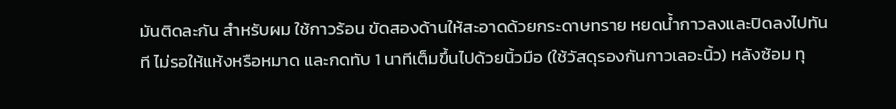มันติดละกัน สำหรับผม ใช้กาวร้อน ขัดสองด้านให้สะอาดด้วยกระดาษทราย หยดน้ำกาวลงและปิดลงไปทันที ไม่รอให้แห้งหรือหมาด และกดทับ 1 นาทีเต็มขึ้นไปด้วยนิ้วมือ (ใช้วัสดุรองกันกาวเลอะนิ้ว) หลังซ้อม ทุ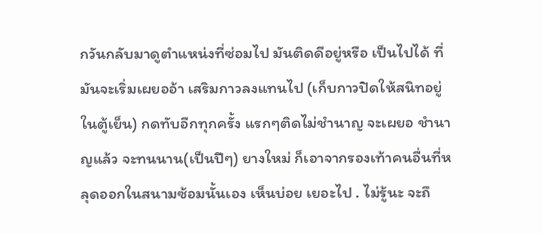กวันกลับมาดูตำแหน่งที่ซ่อมไป มันติดดีอยู่หรือ เป็นไปได้ ที่มันจะเริ่มเผยออ้า เสริมกาวลงแทนไป (เก็บกาวปิดให้สนิทอยู่ในตู้เย็น) กดทับอีกทุกครั้ง แรกๆติดไม่ชำนาญ จะเผยอ ชำนาญแล้ว จะทนนาน(เป็นปีๆ) ยางใหม่ ก็เอาจากรองเท้าคนอื่นที่หลุดออกในสนามซ้อมนั้นเอง เห็นบ่อย เยอะไป . ไม่รู้นะ จะถึ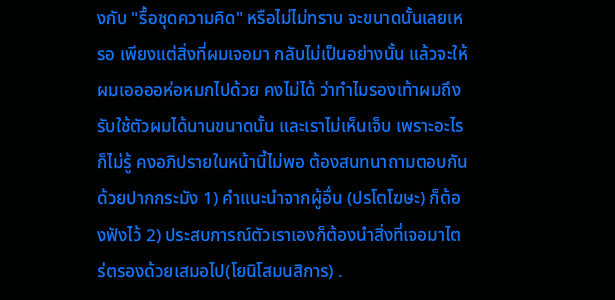งกับ "รื้อชุดความคิด" หรือไม่ไม่ทราบ จะขนาดนั้นเลยเหรอ เพียงแต่สิ่งที่ผมเจอมา กลับไม่เป็นอย่างนั้น แล้วจะให้ผมเออออห่อหมกไปด้วย คงไม่ได้ ว่าทำไมรองเท้าผมถึงรับใช้ตัวผมได้นานขนาดนั้น และเราไม่เห็นเจ็บ เพราะอะไรก็ไม่รู้ คงอภิปรายในหน้านี้ไม่พอ ต้องสนทนาถามตอบกันด้วยปากกระมัง 1) คำแนะนำจากผู้อื่น (ปรโตโฆษะ) ก็ต้องฟังไว้ 2) ประสบการณ์ตัวเราเองก็ต้องนำสิ่งที่เจอมาไตร่ตรองด้วยเสมอไป(โยนิโสมนสิการ) .